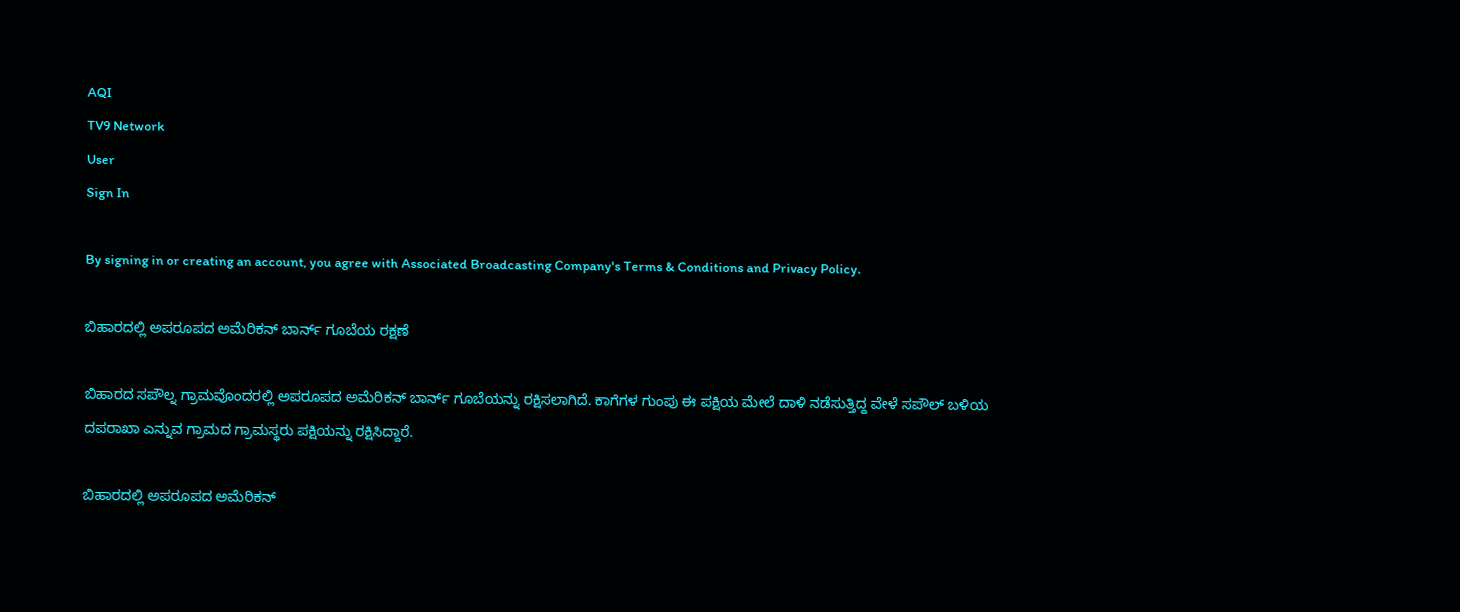AQI
TV9 Network
User
Sign In

By signing in or creating an account, you agree with Associated Broadcasting Company's Terms & Conditions and Privacy Policy.

ಬಿಹಾರದಲ್ಲಿ ಅಪರೂಪದ ಅಮೆರಿಕನ್ ಬಾರ್ನ್ ಗೂಬೆಯ ರಕ್ಷಣೆ

ಬಿಹಾರದ ಸಪೌಲ್ನ ಗ್ರಾಮವೊಂದರಲ್ಲಿ ಅಪರೂಪದ ಅಮೆರಿಕನ್ ಬಾರ್ನ್ ಗೂಬೆಯನ್ನು ರಕ್ಷಿಸಲಾಗಿದೆ. ಕಾಗೆಗಳ ಗುಂಪು ಈ ಪಕ್ಷಿಯ ಮೇಲೆ ದಾಳಿ ನಡೆಸುತ್ತಿದ್ದ ವೇಳೆ ಸಪೌಲ್ ಬಳಿಯ ದಪರಾಖಾ ಎನ್ನುವ ಗ್ರಾಮದ ಗ್ರಾಮಸ್ಥರು ಪಕ್ಷಿಯನ್ನು ರಕ್ಷಿಸಿದ್ದಾರೆ.

ಬಿಹಾರದಲ್ಲಿ ಅಪರೂಪದ ಅಮೆರಿಕನ್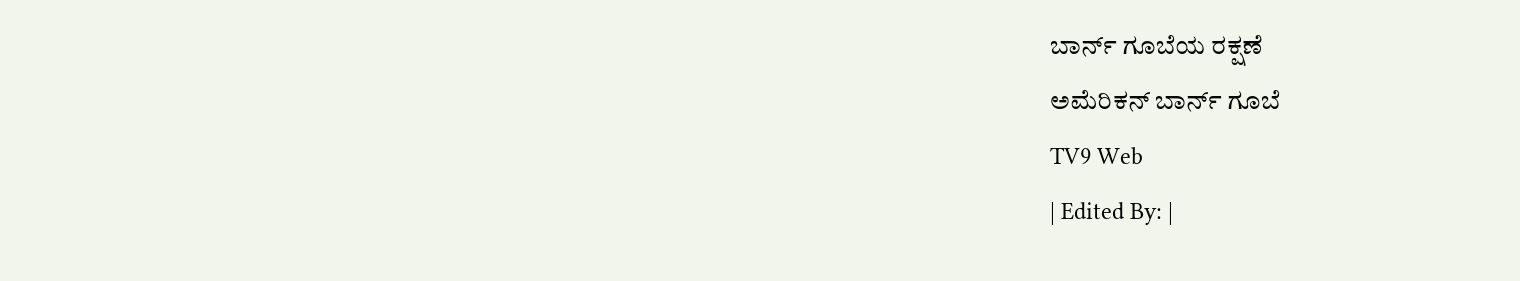ಬಾರ್ನ್ ಗೂಬೆಯ ರಕ್ಷಣೆ
ಅಮೆರಿಕನ್ ಬಾರ್ನ್ ಗೂಬೆ
TV9 Web
| Edited By: |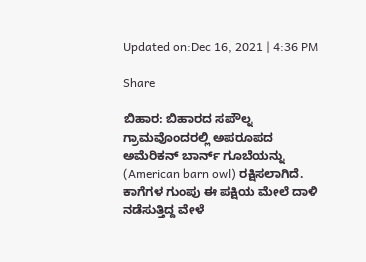Updated on:Dec 16, 2021 | 4:36 PM

Share

ಬಿಹಾರ: ಬಿಹಾರದ ಸಪೌಲ್ನ ಗ್ರಾಮವೊಂದರಲ್ಲಿ ಅಪರೂಪದ ಅಮೆರಿಕನ್ ಬಾರ್ನ್ ಗೂಬೆಯನ್ನು (American barn owl) ರಕ್ಷಿಸಲಾಗಿದೆ. ಕಾಗೆಗಳ ಗುಂಪು ಈ ಪಕ್ಷಿಯ ಮೇಲೆ ದಾಳಿ ನಡೆಸುತ್ತಿದ್ದ ವೇಳೆ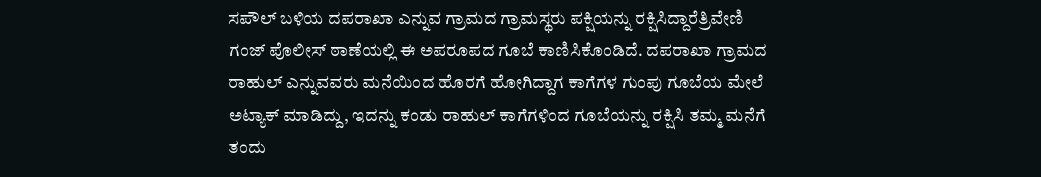ಸಪೌಲ್ ಬಳಿಯ ದಪರಾಖಾ ಎನ್ನುವ ಗ್ರಾಮದ ಗ್ರಾಮಸ್ಥರು ಪಕ್ಷಿಯನ್ನು ರಕ್ಷಿಸಿದ್ದಾರೆತ್ರಿವೇಣಿ ಗಂಜ್ ಪೊಲೀಸ್ ಠಾಣೆಯಲ್ಲಿ ಈ ಅಪರೂಪದ ಗೂಬೆ ಕಾಣಿಸಿಕೊಂಡಿದೆ. ದಪರಾಖಾ ಗ್ರಾಮದ ರಾಹುಲ್ ಎನ್ನುವವರು ಮನೆಯಿಂದ ಹೊರಗೆ ಹೋಗಿದ್ದಾಗ ಕಾಗೆಗಳ ಗುಂಪು ಗೂಬೆಯ ಮೇಲೆ ಅಟ್ಯಾಕ್ ಮಾಡಿದ್ದು, ಇದನ್ನು ಕಂಡು ರಾಹುಲ್ ಕಾಗೆಗಳಿಂದ ಗೂಬೆಯನ್ನು ರಕ್ಷಿಸಿ ತಮ್ಮ ಮನೆಗೆ ತಂದು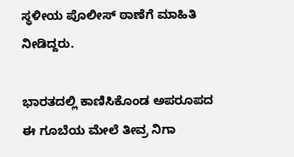ಸ್ಥಳೀಯ ಪೊಲೀಸ್ ಠಾಣೆಗೆ ಮಾಹಿತಿ ನೀಡಿದ್ದರು.

ಭಾರತದಲ್ಲಿ ಕಾಣಿಸಿಕೊಂಡ ಅಪರೂಪದ ಈ ಗೂಬೆಯ ಮೇಲೆ ತೀವ್ರ ನಿಗಾ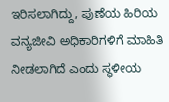ಇರಿಸಲಾಗಿದ್ದು, ಪುಣೆಯ ಹಿರಿಯ ವನ್ಯಜೀವಿ ಅಧಿಕಾರಿಗಳಿಗೆ ಮಾಹಿತಿ ನೀಡಲಾಗಿದೆ ಎಂದು ಸ್ಥಳೀಯ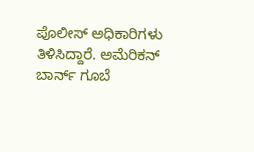ಪೊಲೀಸ್ ಅಧಿಕಾರಿಗಳು ತಿಳಿಸಿದ್ದಾರೆ. ಅಮೆರಿಕನ್ ಬಾರ್ನ್ ಗೂಬೆ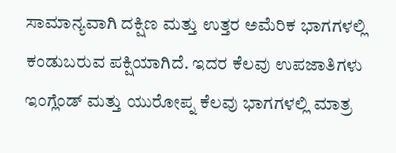ಸಾಮಾನ್ಯವಾಗಿ ದಕ್ಷಿಣ ಮತ್ತು ಉತ್ತರ ಅಮೆರಿಕ ಭಾಗಗಳಲ್ಲಿ ಕಂಡುಬರುವ ಪಕ್ಷಿಯಾಗಿದೆ. ಇದರ ಕೆಲವು ಉಪಜಾತಿಗಳು ಇಂಗ್ಲೆಂಡ್ ಮತ್ತು ಯುರೋಪ್ನ ಕೆಲವು ಭಾಗಗಳಲ್ಲಿ ಮಾತ್ರ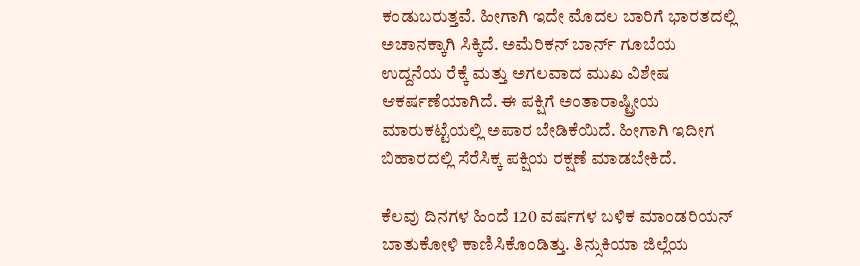ಕಂಡುಬರುತ್ತವೆ. ಹೀಗಾಗಿ ಇದೇ ಮೊದಲ ಬಾರಿಗೆ ಭಾರತದಲ್ಲಿ ಅಚಾನಕ್ಕಾಗಿ ಸಿಕ್ಕಿದೆ. ಅಮೆರಿಕನ್ ಬಾರ್ನ್ ಗೂಬೆಯ ಉದ್ದನೆಯ ರೆಕ್ಕೆ ಮತ್ತು ಅಗಲವಾದ ಮುಖ ವಿಶೇಷ ಆಕರ್ಷಣೆಯಾಗಿದೆ. ಈ ಪಕ್ಷಿಗೆ ಅಂತಾರಾಷ್ಟ್ರೀಯ ಮಾರುಕಟ್ಟೆಯಲ್ಲಿ ಅಪಾರ ಬೇಡಿಕೆಯಿದೆ. ಹೀಗಾಗಿ ಇದೀಗ ಬಿಹಾರದಲ್ಲಿ ಸೆರೆಸಿಕ್ಕ ಪಕ್ಷಿಯ ರಕ್ಷಣೆ ಮಾಡಬೇಕಿದೆ.

ಕೆಲವು ದಿನಗಳ ಹಿಂದೆ 120 ವರ್ಷಗಳ ಬಳಿಕ ಮಾಂಡರಿಯನ್ ಬಾತುಕೋಳಿ ಕಾಣಿಸಿಕೊಂಡಿತ್ತು. ತಿನ್ಸುಕಿಯಾ ಜಿಲ್ಲೆಯ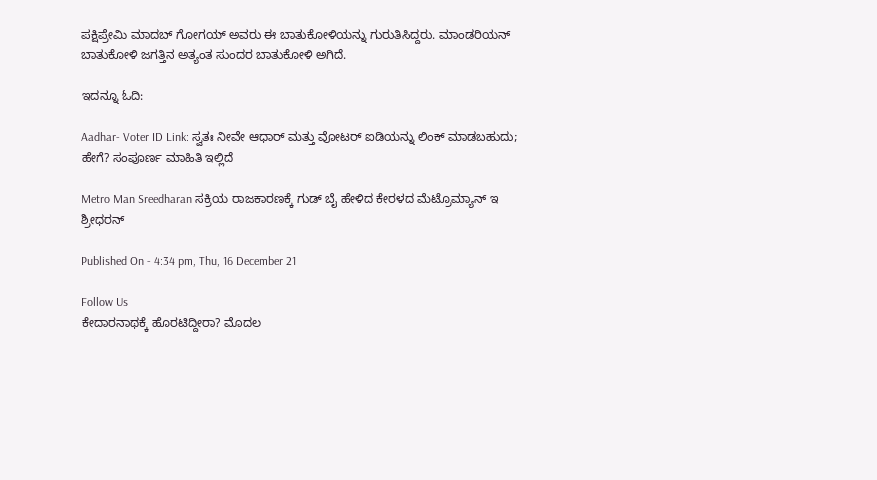ಪಕ್ಷಿಪ್ರೇಮಿ ಮಾದಬ್ ಗೋಗಯ್ ಅವರು ಈ ಬಾತುಕೋಳಿಯನ್ನು ಗುರುತಿಸಿದ್ದರು. ಮಾಂಡರಿಯನ್ ಬಾತುಕೋಳಿ ಜಗತ್ತಿನ ಅತ್ಯಂತ ಸುಂದರ ಬಾತುಕೋಳಿ ಅಗಿದೆ.

ಇದನ್ನೂ ಓದಿ:

Aadhar- Voter ID Link: ಸ್ವತಃ ನೀವೇ ಆಧಾರ್ ಮತ್ತು ವೋಟರ್ ಐಡಿಯನ್ನು ಲಿಂಕ್ ಮಾಡಬಹುದು; ಹೇಗೆ? ಸಂಪೂರ್ಣ ಮಾಹಿತಿ ಇಲ್ಲಿದೆ

Metro Man Sreedharan ಸಕ್ರಿಯ ರಾಜಕಾರಣಕ್ಕೆ ಗುಡ್ ಬೈ ಹೇಳಿದ ಕೇರಳದ ಮೆಟ್ರೊಮ್ಯಾನ್ ಇ ಶ್ರೀಧರನ್

Published On - 4:34 pm, Thu, 16 December 21

Follow Us
ಕೇದಾರನಾಥಕ್ಕೆ ಹೊರಟಿದ್ದೀರಾ? ಮೊದಲ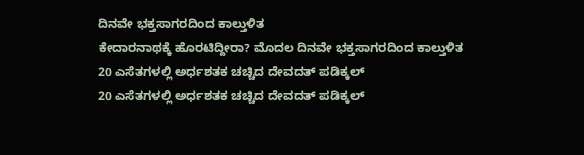ದಿನವೇ ಭಕ್ತಸಾಗರದಿಂದ ಕಾಲ್ತುಳಿತ
ಕೇದಾರನಾಥಕ್ಕೆ ಹೊರಟಿದ್ದೀರಾ? ಮೊದಲ ದಿನವೇ ಭಕ್ತಸಾಗರದಿಂದ ಕಾಲ್ತುಳಿತ
20 ಎಸೆತಗಳಲ್ಲಿ ಅರ್ಧಶತಕ ಚಚ್ಚಿದ ದೇವದತ್ ಪಡಿಕ್ಕಲ್
20 ಎಸೆತಗಳಲ್ಲಿ ಅರ್ಧಶತಕ ಚಚ್ಚಿದ ದೇವದತ್ ಪಡಿಕ್ಕಲ್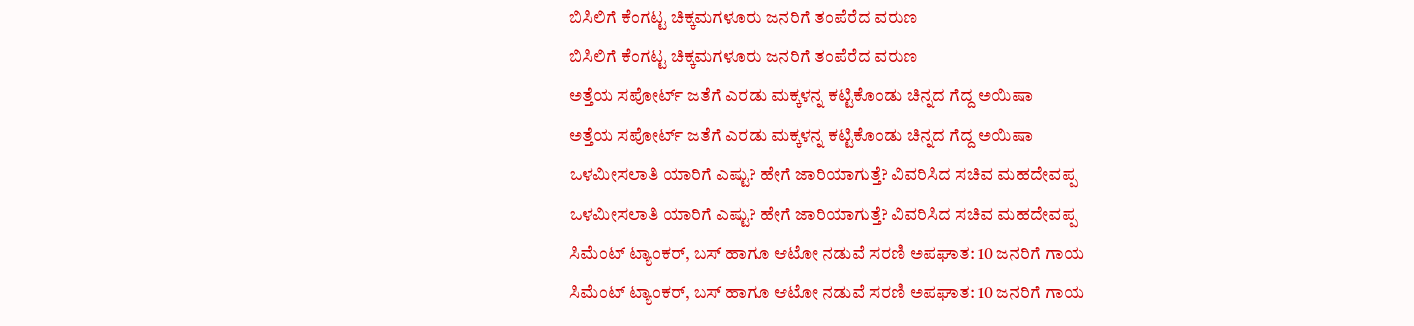ಬಿಸಿಲಿಗೆ ಕೆಂಗಟ್ಟ ಚಿಕ್ಕಮಗಳೂರು ಜನರಿಗೆ ತಂಪೆರೆದ ವರುಣ
ಬಿಸಿಲಿಗೆ ಕೆಂಗಟ್ಟ ಚಿಕ್ಕಮಗಳೂರು ಜನರಿಗೆ ತಂಪೆರೆದ ವರುಣ
ಅತ್ತೆಯ ಸಪೋರ್ಟ್ ಜತೆಗೆ ಎರಡು ಮಕ್ಕಳನ್ನ ಕಟ್ಟಿಕೊಂಡು ಚಿನ್ನದ ಗೆದ್ದ ಅಯಿಷಾ
ಅತ್ತೆಯ ಸಪೋರ್ಟ್ ಜತೆಗೆ ಎರಡು ಮಕ್ಕಳನ್ನ ಕಟ್ಟಿಕೊಂಡು ಚಿನ್ನದ ಗೆದ್ದ ಅಯಿಷಾ
ಒಳಮೀಸಲಾತಿ ಯಾರಿಗೆ ಎಷ್ಟು? ಹೇಗೆ ಜಾರಿಯಾಗುತ್ತೆ? ವಿವರಿಸಿದ ಸಚಿವ ಮಹದೇವಪ್ಪ
ಒಳಮೀಸಲಾತಿ ಯಾರಿಗೆ ಎಷ್ಟು? ಹೇಗೆ ಜಾರಿಯಾಗುತ್ತೆ? ವಿವರಿಸಿದ ಸಚಿವ ಮಹದೇವಪ್ಪ
ಸಿಮೆಂಟ್ ಟ್ಯಾಂಕರ್, ಬಸ್ ಹಾಗೂ ಆಟೋ ನಡುವೆ ಸರಣಿ ಅಪಘಾತ: 10 ಜನರಿಗೆ ಗಾಯ
ಸಿಮೆಂಟ್ ಟ್ಯಾಂಕರ್, ಬಸ್ ಹಾಗೂ ಆಟೋ ನಡುವೆ ಸರಣಿ ಅಪಘಾತ: 10 ಜನರಿಗೆ ಗಾಯ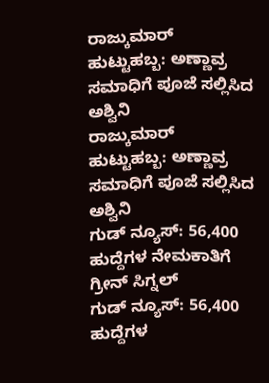ರಾಜ್ಕುಮಾರ್ ಹುಟ್ಟುಹಬ್ಬ: ಅಣ್ಣಾವ್ರ ಸಮಾಧಿಗೆ ಪೂಜೆ ಸಲ್ಲಿಸಿದ ಅಶ್ವಿನಿ
ರಾಜ್ಕುಮಾರ್ ಹುಟ್ಟುಹಬ್ಬ: ಅಣ್ಣಾವ್ರ ಸಮಾಧಿಗೆ ಪೂಜೆ ಸಲ್ಲಿಸಿದ ಅಶ್ವಿನಿ
ಗುಡ್ ನ್ಯೂಸ್: 56,400 ಹುದ್ದೆಗಳ ನೇಮಕಾತಿಗೆ ಗ್ರೀನ್ ಸಿಗ್ನಲ್
ಗುಡ್ ನ್ಯೂಸ್: 56,400 ಹುದ್ದೆಗಳ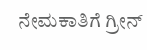ನೇಮಕಾತಿಗೆ ಗ್ರೀನ್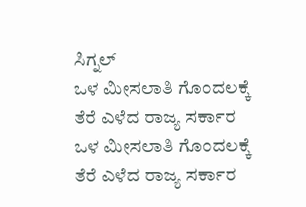ಸಿಗ್ನಲ್
ಒಳ ಮೀಸಲಾತಿ ಗೊಂದಲಕ್ಕೆ ತೆರೆ ಎಳೆದ ರಾಜ್ಯ ಸರ್ಕಾರ
ಒಳ ಮೀಸಲಾತಿ ಗೊಂದಲಕ್ಕೆ ತೆರೆ ಎಳೆದ ರಾಜ್ಯ ಸರ್ಕಾರ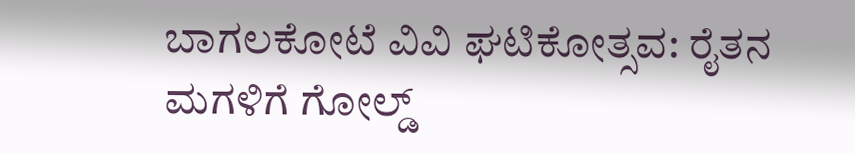ಬಾಗಲಕೋಟೆ ವಿವಿ ಘಟಿಕೋತ್ಸವ: ರೈತನ ಮಗಳಿಗೆ ಗೋಲ್ಡ್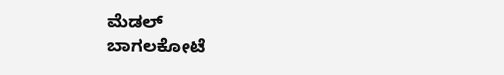ಮೆಡಲ್
ಬಾಗಲಕೋಟೆ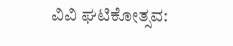ವಿವಿ ಘಟಿಕೋತ್ಸವ: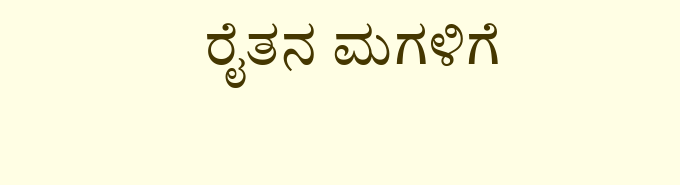ರೈತನ ಮಗಳಿಗೆ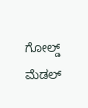ಗೋಲ್ಡ್ ಮೆಡಲ್